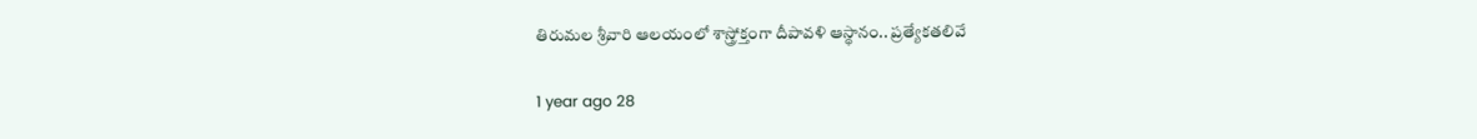తిరుమల శ్రీవారి ఆలయంలో శాస్త్రోక్తంగా దీపావళి ఆస్థానం.. ప్రత్యేకతలివే

1 year ago 28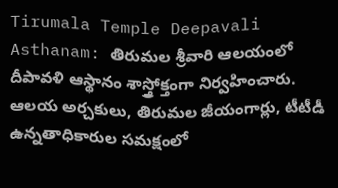Tirumala Temple Deepavali Asthanam: తిరుమల శ్రీవారి ఆలయంలో దీపావళి ఆస్థానం శాస్త్రోక్తంగా నిర్వహించారు. ఆలయ అర్చకులు, తిరుమల జీయంగార్లు, టీటీడీ ఉన్నతాధికారుల సమక్షంలో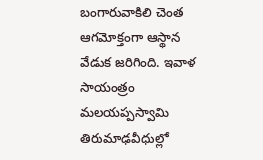బంగారువాకిలి చెంత ఆగమోక్తంగా ఆస్థాన వేడుక జరిగింది. ఇవాళ సాయంత్రం మలయప్పస్వామి తిరుమాఢవీధుల్లో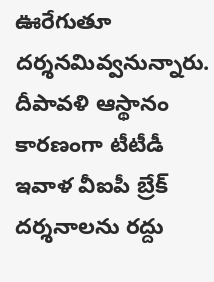ఊరేగుతూ దర్శనమివ్వనున్నారు. దీపావళి ఆస్థానం కారణంగా టీటీడీ ఇవాళ వీఐపీ బ్రేక్ దర్శనాలను రద్దు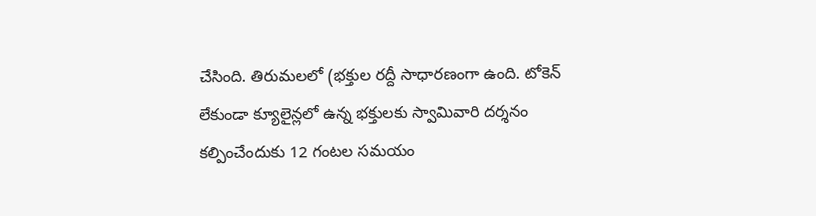చేసింది. తిరుమలలో (భక్తుల రద్దీ సాధారణంగా ఉంది. టోకెన్ లేకుండా క్యూలైన్లలో ఉన్న భక్తులకు స్వామివారి దర్శనం కల్పించేందుకు 12 గంటల సమయం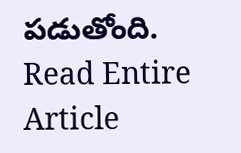పడుతోంది.
Read Entire Article